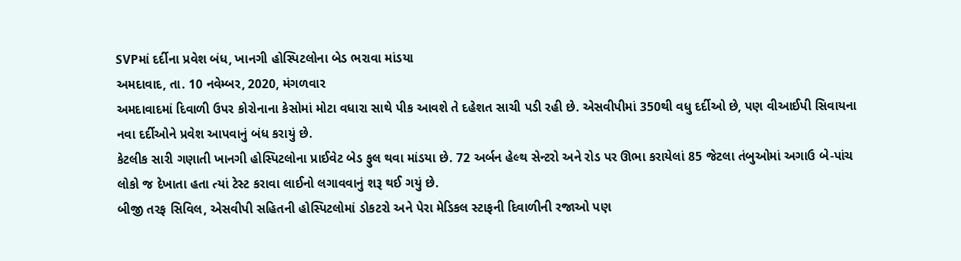SVPમાં દર્દીના પ્રવેશ બંધ, ખાનગી હોસ્પિટલોના બેડ ભરાવા માંડયા
અમદાવાદ, તા. 10 નવેમ્બર, 2020, મંગળવાર
અમદાવાદમાં દિવાળી ઉપર કોરોનાના કેસોમાં મોટા વધારા સાથે પીક આવશે તે દહેશત સાચી પડી રહી છે. એસવીપીમાં 350થી વધુ દર્દીઓ છે, પણ વીઆઈપી સિવાયના નવા દર્દીઓને પ્રવેશ આપવાનું બંધ કરાયું છે.
કેટલીક સારી ગણાતી ખાનગી હોસ્પિટલોના પ્રાઈવેટ બેડ ફુલ થવા માંડયા છે. 72 અર્બન હેલ્થ સેન્ટરો અને રોડ પર ઊભા કરાયેલાં 85 જેટલા તંબુઓમાં અગાઉ બે-પાંચ લોકો જ દેખાતા હતા ત્યાં ટેસ્ટ કરાવા લાઈનો લગાવવાનું શરૂ થઈ ગયું છે.
બીજી તરફ સિવિલ, એસવીપી સહિતની હોસ્પિટલોમાં ડોકટરો અને પેરા મેડિકલ સ્ટાફની દિવાળીની રજાઓ પણ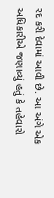રદ કરી દેવામાં આવી છે. આ અંગે એક અધિકારીએ જણાવ્યું હતું કે તહેવારો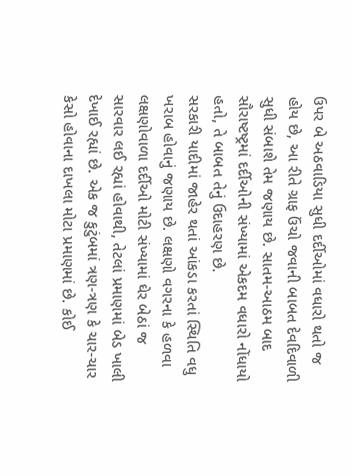ઉપર બે અઠવાડિયા સુધી દર્દીઓમાં વધારો થતો જ હોય છે, આ રીતે ગ્રાફ ઉંચો જવાની બાબત દેવદિવાળી સુધી સંબાશે તેમ જણાય છે. સાતમ-આઠમ બાદ સૌરાષ્ટષ્ટ્રમાં દર્દીઓની સંખ્યામાં એકદમ વધારો નોંધાયો હતો, તે બાબત તેનું ઉદાહરણ છે.
સરકારી યાદીમાં જાહેર થતાં આંકડા કરતાં સ્થિતિ વધુ ખરાબ હોવાનું જણાય છે. લક્ષણો વગરના કે હળવા લક્ષણોવાળા દર્દીઓ મોટી સંખ્યામાં ઘેર બેઠાં જ સારવાર લઈ રહ્યાં હોવાથી, તેટલાં પ્રમાણમાં બેડ ખાલી દેખાઈ રહ્યાં છે. એક જ કુટુંબમાં ત્રણ-ત્રણ કે ચાર-ચાર કેસો હોવાના દાખલા મોટા પ્રમાણમાં છે. કોઈ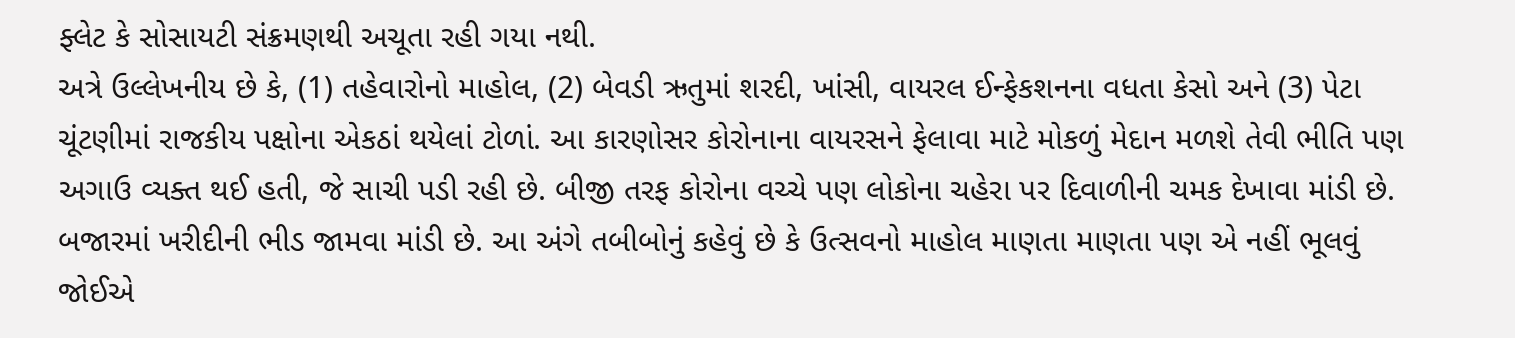ફ્લેટ કે સોસાયટી સંક્રમણથી અચૂતા રહી ગયા નથી.
અત્રે ઉલ્લેખનીય છે કે, (1) તહેવારોનો માહોલ, (2) બેવડી ઋતુમાં શરદી, ખાંસી, વાયરલ ઈન્ફેકશનના વધતા કેસો અને (3) પેટા ચૂંટણીમાં રાજકીય પક્ષોના એકઠાં થયેલાં ટોળાં. આ કારણોસર કોરોનાના વાયરસને ફેલાવા માટે મોકળું મેદાન મળશે તેવી ભીતિ પણ અગાઉ વ્યક્ત થઈ હતી, જે સાચી પડી રહી છે. બીજી તરફ કોરોના વચ્ચે પણ લોકોના ચહેરા પર દિવાળીની ચમક દેખાવા માંડી છે.
બજારમાં ખરીદીની ભીડ જામવા માંડી છે. આ અંગે તબીબોનું કહેવું છે કે ઉત્સવનો માહોલ માણતા માણતા પણ એ નહીં ભૂલવું જોઈએ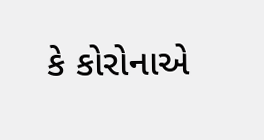કે કોરોનાએ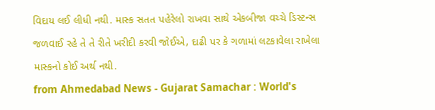વિદાય લઈ લીધી નથી. માસ્ક સતત પહેરેલો રાખવા સાથે એકબીજા વચ્ચે ડિસ્ટન્સ જળવાઈ રહે તે તે રીતે ખરીદી કરવી જોઈએ, દાઢી પર કે ગળામાં લટકાવેલા રાખેલા માસ્કનો કોઈ અર્થ નથી.
from Ahmedabad News - Gujarat Samachar : World's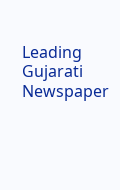Leading Gujarati Newspaper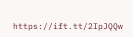https://ift.tt/2IpJQQw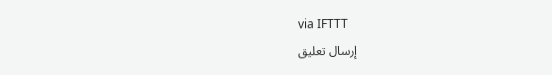via IFTTT
إرسال تعليق